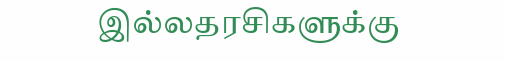இல்லதரசிகளுக்கு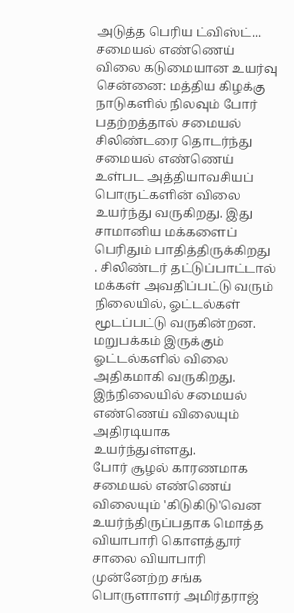அடுத்த பெரிய ட்விஸ்ட்... சமையல் எண்ணெய் விலை கடுமையான உயர்வு
சென்னை: மத்திய கிழக்கு நாடுகளில் நிலவும் போர் பதற்றத்தால் சமையல் சிலிண்டரை தொடர்ந்து சமையல் எண்ணெய் உள்பட அத்தியாவசியப் பொருட்களின் விலை உயர்ந்து வருகிறது. இது சாமானிய மக்களைப் பெரிதும் பாதித்திருக்கிறது . சிலிண்டர் தட்டுப்பாட்டால் மக்கள் அவதிப்பட்டு வரும் நிலையில், ஓட்டல்கள் மூடப்பட்டு வருகின்றன. மறுபக்கம் இருக்கும் ஓட்டல்களில் விலை அதிகமாகி வருகிறது. இந்நிலையில் சமையல் எண்ணெய் விலையும் அதிரடியாக உயர்ந்துள்ளது.
போர் சூழல் காரணமாக சமையல் எண்ணெய் விலையும் 'கிடுகிடு'வென உயர்ந்திருப்பதாக மொத்த வியாபாரி கொளத்தூர் சாலை வியாபாரி முன்னேற்ற சங்க பொருளாளர் அமிர்தராஜ்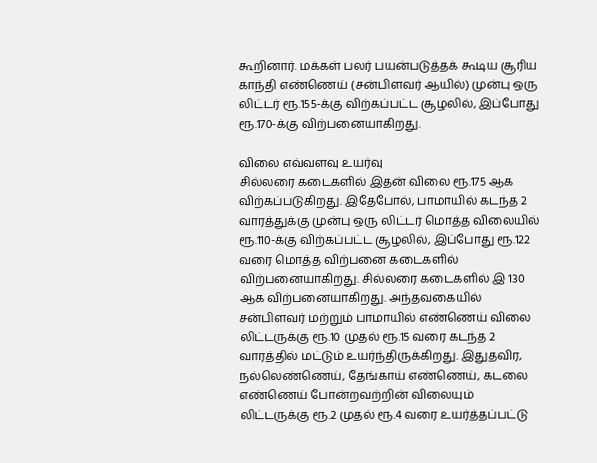கூறினார். மக்கள் பலர் பயன்படுத்தக் கூடிய சூரிய காந்தி எண்ணெய் (சன்பிளவர் ஆயில்) முன்பு ஒரு லிட்டர் ரூ.155-க்கு விற்கப்பட்ட சூழலில், இப்போது ரூ.170-க்கு விற்பனையாகிறது.

விலை எவ்வளவு உயர்வு
சில்லரை கடைகளில் இதன் விலை ரூ.175 ஆக விற்கப்படுகிறது. இதேபோல், பாமாயில் கடந்த 2 வாரத்துக்கு முன்பு ஒரு லிட்டர் மொத்த விலையில் ரூ.110-க்கு விற்கப்பட்ட சூழலில், இப்போது ரூ.122 வரை மொத்த விற்பனை கடைகளில் விற்பனையாகிறது. சில்லரை கடைகளில் இ 130 ஆக விற்பனையாகிறது. அந்தவகையில் சன்பிளவர் மற்றும் பாமாயில் எண்ணெய் விலை லிட்டருக்கு ரூ.10 முதல் ரூ.15 வரை கடந்த 2 வாரத்தில் மட்டும் உயர்ந்திருக்கிறது. இதுதவிர, நல்லெண்ணெய், தேங்காய் எண்ணெய், கடலை எண்ணெய் போன்றவற்றின் விலையும் லிட்டருக்கு ரூ.2 முதல் ரூ.4 வரை உயர்த்தப்பட்டு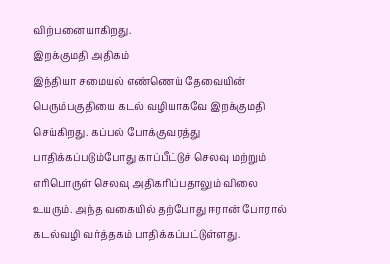விற்பனையாகிறது.
இறக்குமதி அதிகம்
இந்தியா சமையல் எண்ணெய் தேவையின் பெரும்பகுதியை கடல் வழியாகவே இறக்குமதி செய்கிறது. கப்பல் போக்குவரத்து பாதிக்கப்படும்போது காப்பீட்டுச் செலவு மற்றும் எரிபொருள் செலவு அதிகரிப்பதாலும் விலை உயரும். அந்த வகையில் தற்போது ஈரான் போரால் கடல்வழி வர்த்தகம் பாதிக்கப்பட்டுள்ளது.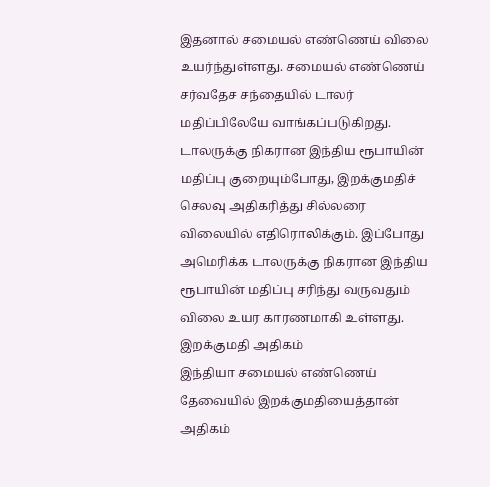இதனால் சமையல் எண்ணெய் விலை உயர்ந்துள்ளது. சமையல் எண்ணெய் சர்வதேச சந்தையில் டாலர் மதிப்பிலேயே வாங்கப்படுகிறது. டாலருக்கு நிகரான இந்திய ரூபாயின் மதிப்பு குறையும்போது, இறக்குமதிச் செலவு அதிகரித்து சில்லரை விலையில் எதிரொலிக்கும். இப்போது அமெரிக்க டாலருக்கு நிகரான இந்திய ரூபாயின் மதிப்பு சரிந்து வருவதும் விலை உயர காரணமாகி உள்ளது.
இறக்குமதி அதிகம்
இந்தியா சமையல் எண்ணெய் தேவையில் இறக்குமதியைத்தான் அதிகம்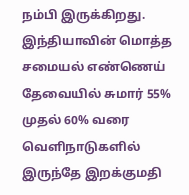நம்பி இருக்கிறது. இந்தியாவின் மொத்த சமையல் எண்ணெய் தேவையில் சுமார் 55% முதல் 60% வரை வெளிநாடுகளில் இருந்தே இறக்குமதி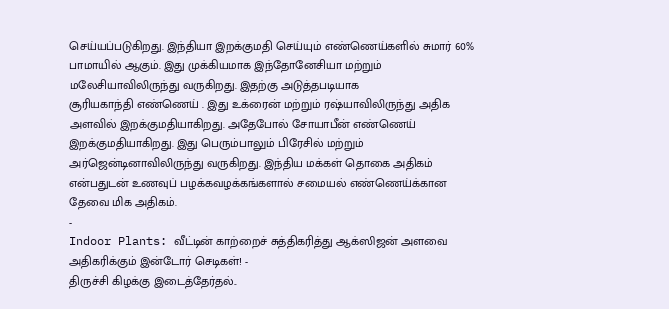செய்யப்படுகிறது. இந்தியா இறக்குமதி செய்யும் எண்ணெய்களில் சுமார் 60% பாமாயில் ஆகும். இது முக்கியமாக இந்தோனேசியா மற்றும் மலேசியாவிலிருந்து வருகிறது. இதற்கு அடுத்தபடியாக
சூரியகாந்தி எண்ணெய் . இது உக்ரைன் மற்றும் ரஷ்யாவிலிருந்து அதிக அளவில் இறக்குமதியாகிறது. அதேபோல் சோயாபீன் எண்ணெய் இறக்குமதியாகிறது. இது பெரும்பாலும் பிரேசில் மற்றும் அர்ஜென்டினாவிலிருந்து வருகிறது. இந்திய மக்கள் தொகை அதிகம் என்பதுடன் உணவுப் பழக்கவழக்கங்களால் சமையல் எண்ணெய்க்கான தேவை மிக அதிகம்.
-
Indoor Plants: வீட்டின் காற்றைச் சுத்திகரித்து ஆக்ஸிஜன் அளவை அதிகரிக்கும் இன்டோர் செடிகள்! -
திருச்சி கிழக்கு இடைத்தேர்தல்..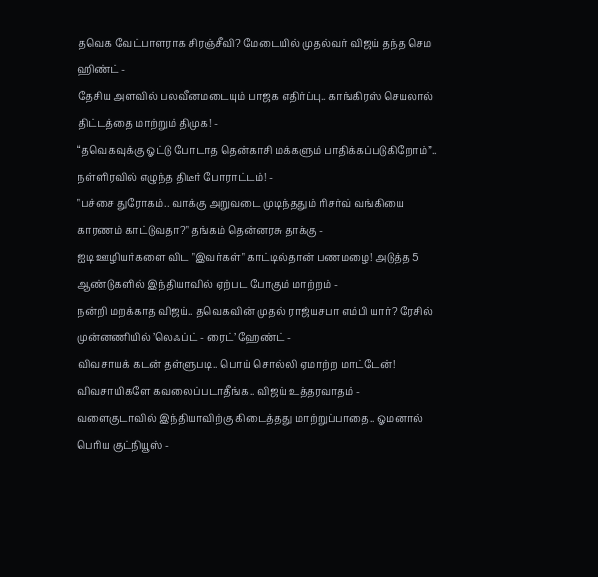தவெக வேட்பாளராக சிரஞ்சீவி? மேடையில் முதல்வர் விஜய் தந்த செம ஹிண்ட் -
தேசிய அளவில் பலவீனமடையும் பாஜக எதிர்ப்பு.. காங்கிரஸ் செயலால் திட்டத்தை மாற்றும் திமுக! -
“தவெகவுக்கு ஓட்டு போடாத தென்காசி மக்களும் பாதிக்கப்படுகிறோம்”.. நள்ளிரவில் எழுந்த திடீர் போராட்டம்! -
"பச்சை துரோகம்.. வாக்கு அறுவடை முடிந்ததும் ரிசர்வ் வங்கியை காரணம் காட்டுவதா?" தங்கம் தென்னரசு தாக்கு -
ஐடி ஊழியர்களை விட "இவர்கள்" காட்டில்தான் பணமழை! அடுத்த 5 ஆண்டுகளில் இந்தியாவில் ஏற்பட போகும் மாற்றம் -
நன்றி மறக்காத விஜய்.. தவெகவின் முதல் ராஜ்யசபா எம்பி யார்? ரேசில் முன்னணியில் ’லெஃப்ட் - ரைட்’ ஹேண்ட் -
விவசாயக் கடன் தள்ளுபடி.. பொய் சொல்லி ஏமாற்ற மாட்டேன்! விவசாயிகளே கவலைப்படாதீங்க.. விஜய் உத்தரவாதம் -
வளைகுடாவில் இந்தியாவிற்கு கிடைத்தது மாற்றுப்பாதை.. ஓமனால் பெரிய குட்நியூஸ் -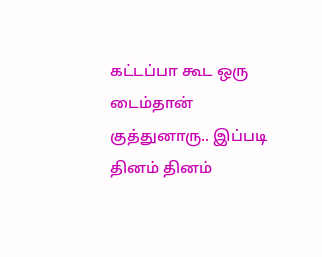கட்டப்பா கூட ஒரு டைம்தான் குத்துனாரு.. இப்படி தினம் தினம்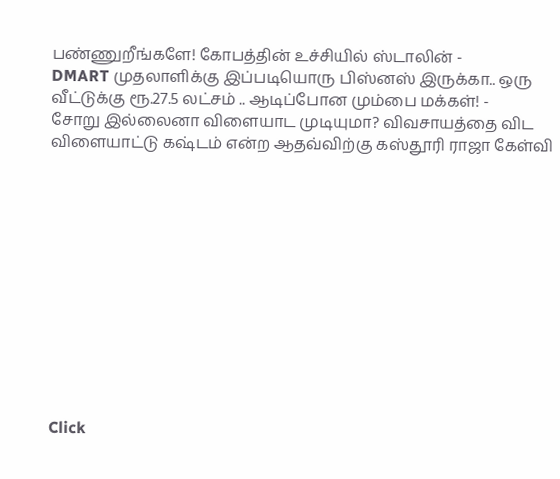பண்ணுறீங்களே! கோபத்தின் உச்சியில் ஸ்டாலின் -
DMART முதலாளிக்கு இப்படியொரு பிஸ்னஸ் இருக்கா.. ஒரு வீட்டுக்கு ரூ.27.5 லட்சம் .. ஆடிப்போன மும்பை மக்கள்! -
சோறு இல்லைனா விளையாட முடியுமா? விவசாயத்தை விட விளையாட்டு கஷ்டம் என்ற ஆதவ்விற்கு கஸ்தூரி ராஜா கேள்வி












Click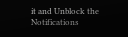it and Unblock the Notifications